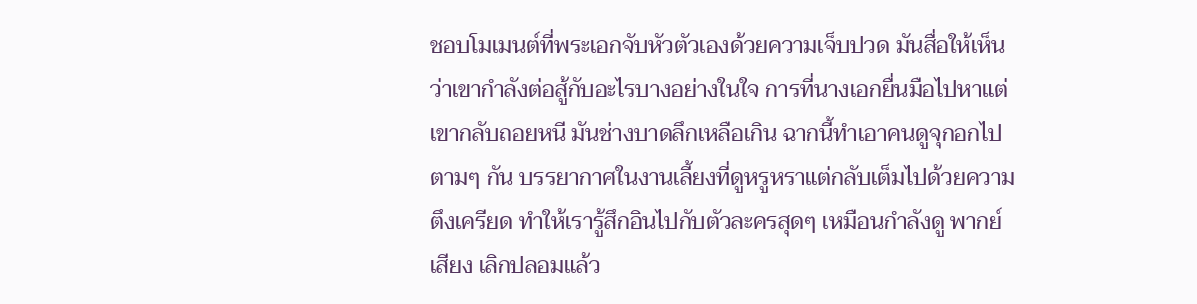ชอบโมเมนต์ที่พระเอกจับหัวตัวเองด้วยความเจ็บปวด มันสื่อให้เห็นว่าเขากำลังต่อสู้กับอะไรบางอย่างในใจ การที่นางเอกยื่นมือไปหาแต่เขากลับถอยหนี มันช่างบาดลึกเหลือเกิน ฉากนี้ทำเอาคนดูจุกอกไปตามๆ กัน บรรยากาศในงานเลี้ยงที่ดูหรูหราแต่กลับเต็มไปด้วยความตึงเครียด ทำให้เรารู้สึกอินไปกับตัวละครสุดๆ เหมือนกำลังดู พากย์เสียง เลิกปลอมแล้ว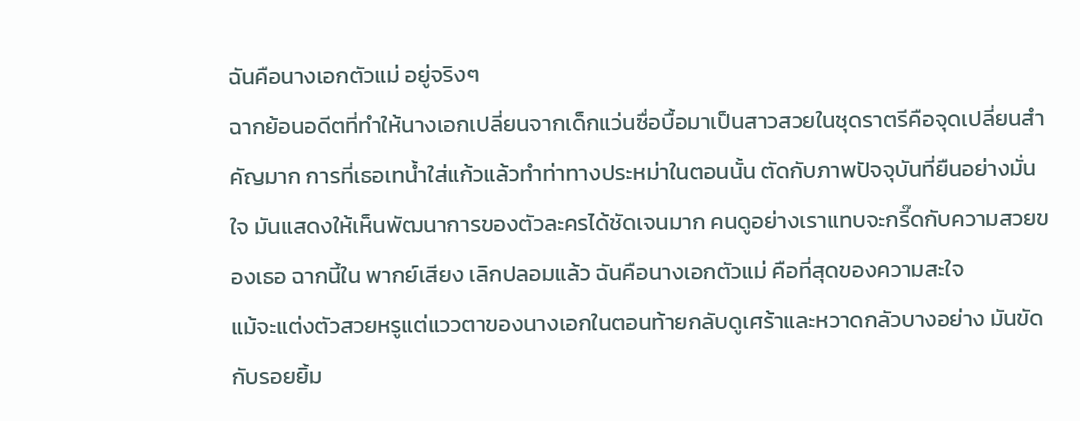ฉันคือนางเอกตัวแม่ อยู่จริงๆ
ฉากย้อนอดีตที่ทำให้นางเอกเปลี่ยนจากเด็กแว่นซื่อบื้อมาเป็นสาวสวยในชุดราตรีคือจุดเปลี่ยนสำคัญมาก การที่เธอเทน้ำใส่แก้วแล้วทำท่าทางประหม่าในตอนนั้น ตัดกับภาพปัจจุบันที่ยืนอย่างมั่นใจ มันแสดงให้เห็นพัฒนาการของตัวละครได้ชัดเจนมาก คนดูอย่างเราแทบจะกรี๊ดกับความสวยของเธอ ฉากนี้ใน พากย์เสียง เลิกปลอมแล้ว ฉันคือนางเอกตัวแม่ คือที่สุดของความสะใจ
แม้จะแต่งตัวสวยหรูแต่แววตาของนางเอกในตอนท้ายกลับดูเศร้าและหวาดกลัวบางอย่าง มันขัดกับรอยยิ้ม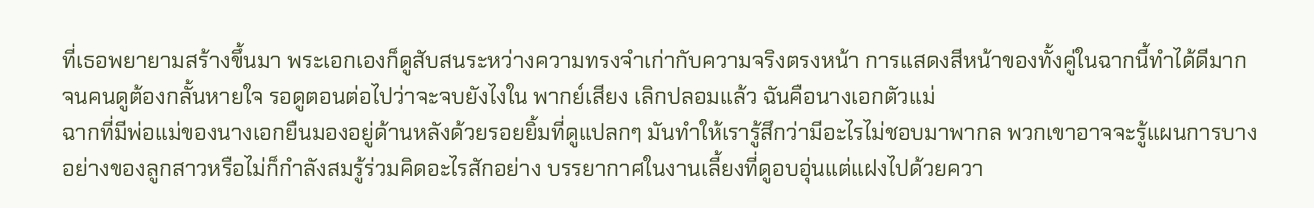ที่เธอพยายามสร้างขึ้นมา พระเอกเองก็ดูสับสนระหว่างความทรงจำเก่ากับความจริงตรงหน้า การแสดงสีหน้าของทั้งคู่ในฉากนี้ทำได้ดีมากจนคนดูต้องกลั้นหายใจ รอดูตอนต่อไปว่าจะจบยังไงใน พากย์เสียง เลิกปลอมแล้ว ฉันคือนางเอกตัวแม่
ฉากที่มีพ่อแม่ของนางเอกยืนมองอยู่ด้านหลังด้วยรอยยิ้มที่ดูแปลกๆ มันทำให้เรารู้สึกว่ามีอะไรไม่ชอบมาพากล พวกเขาอาจจะรู้แผนการบางอย่างของลูกสาวหรือไม่ก็กำลังสมรู้ร่วมคิดอะไรสักอย่าง บรรยากาศในงานเลี้ยงที่ดูอบอุ่นแต่แฝงไปด้วยควา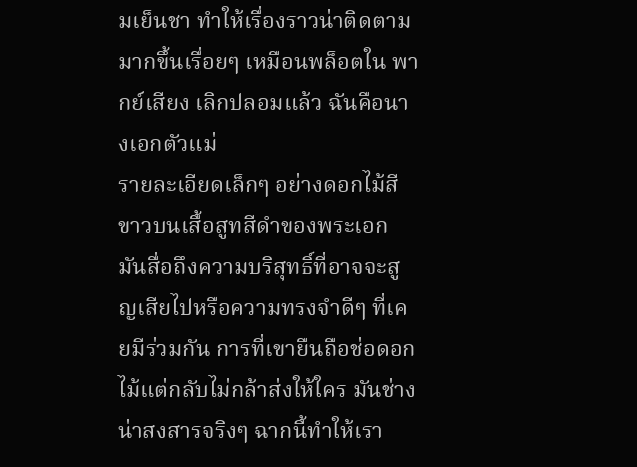มเย็นชา ทำให้เรื่องราวน่าติดตามมากขึ้นเรื่อยๆ เหมือนพล็อตใน พากย์เสียง เลิกปลอมแล้ว ฉันคือนางเอกตัวแม่
รายละเอียดเล็กๆ อย่างดอกไม้สีขาวบนเสื้อสูทสีดำของพระเอก มันสื่อถึงความบริสุทธิ์ที่อาจจะสูญเสียไปหรือความทรงจำดีๆ ที่เคยมีร่วมกัน การที่เขายืนถือช่อดอกไม้แต่กลับไม่กล้าส่งให้ใคร มันช่างน่าสงสารจริงๆ ฉากนี้ทำให้เรา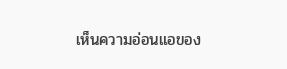เห็นความอ่อนแอของ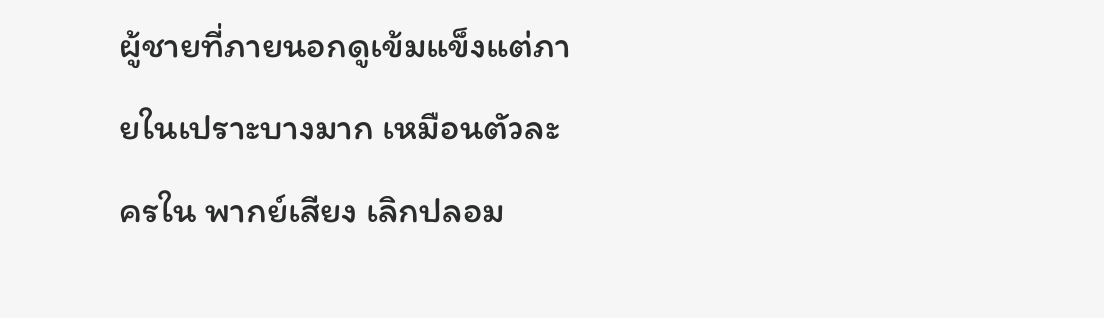ผู้ชายที่ภายนอกดูเข้มแข็งแต่ภายในเปราะบางมาก เหมือนตัวละครใน พากย์เสียง เลิกปลอม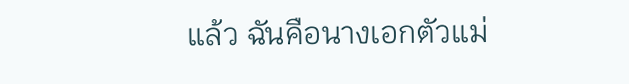แล้ว ฉันคือนางเอกตัวแม่